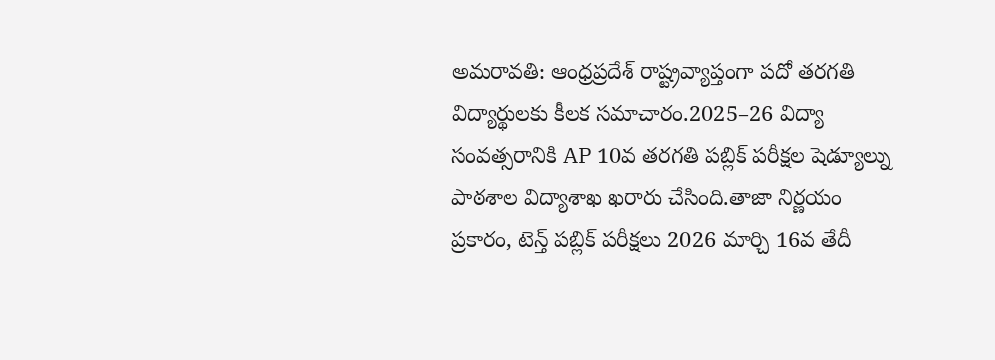అమరావతి: ఆంధ్రప్రదేశ్ రాష్ట్రవ్యాప్తంగా పదో తరగతి విద్యార్థులకు కీలక సమాచారం.2025–26 విద్యా సంవత్సరానికి AP 10వ తరగతి పబ్లిక్ పరీక్షల షెడ్యూల్ను పాఠశాల విద్యాశాఖ ఖరారు చేసింది.తాజా నిర్ణయం ప్రకారం, టెన్త్ పబ్లిక్ పరీక్షలు 2026 మార్చి 16వ తేదీ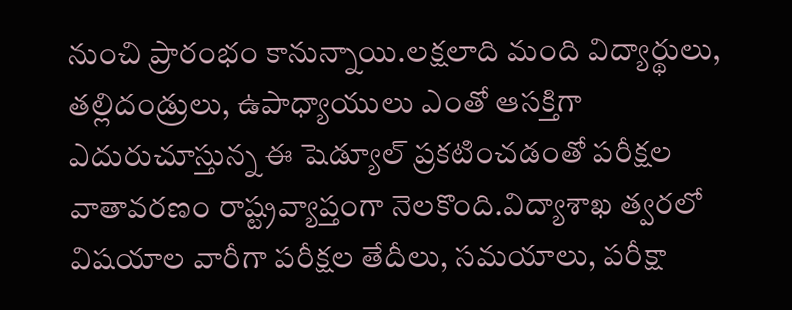నుంచి ప్రారంభం కానున్నాయి.లక్షలాది మంది విద్యార్థులు, తల్లిదండ్రులు, ఉపాధ్యాయులు ఎంతో ఆసక్తిగా ఎదురుచూస్తున్న ఈ షెడ్యూల్ ప్రకటించడంతో పరీక్షల వాతావరణం రాష్ట్రవ్యాప్తంగా నెలకొంది.విద్యాశాఖ త్వరలో విషయాల వారీగా పరీక్షల తేదీలు, సమయాలు, పరీక్షా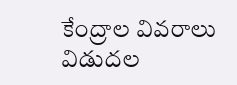కేంద్రాల వివరాలు విడుదల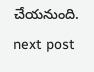చేయనుంది.
next post